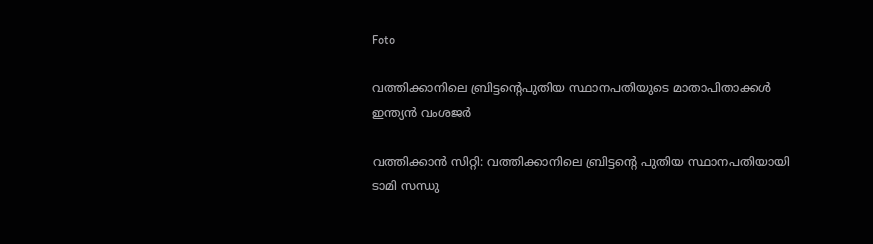Foto

വത്തിക്കാനിലെ ബ്രിട്ടന്റെപുതിയ സ്ഥാനപതിയുടെ മാതാപിതാക്കള്‍ ഇന്ത്യന്‍ വംശജര്‍

വത്തിക്കാന്‍ സിറ്റി: വത്തിക്കാനിലെ ബ്രിട്ടന്റെ പുതിയ സ്ഥാനപതിയായി ടാമി സന്ധു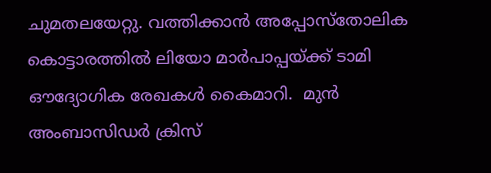ചുമതലയേറ്റു. വത്തിക്കാന്‍ അപ്പോസ്‌തോലിക കൊട്ടാരത്തില്‍ ലിയോ മാര്‍പാപ്പയ്ക്ക് ടാമി ഔദ്യോഗിക രേഖകള്‍ കൈമാറി.  മുന്‍ അംബാസിഡര്‍ ക്രിസ്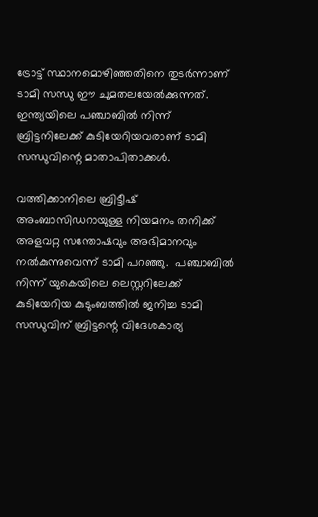ട്രോട്ട് സ്ഥാനമൊഴിഞ്ഞതിനെ തുടര്‍ന്നാണ് ടാമി സന്ധു ഈ ചുമതലയേല്‍ക്കുന്നത്. ഇന്ത്യയിലെ പഞ്ചാബില്‍ നിന്ന് ബ്രിട്ടനിലേക്ക് കുടിയേറിയവരാണ് ടാമി സന്ധുവിന്റെ മാതാപിതാക്കള്‍.

വത്തിക്കാനിലെ ബ്രിട്ടീഷ് അംബാസിഡറായുള്ള നിയമനം തനിക്ക് അളവറ്റ സന്തോഷവും അഭിമാനവും നല്‍കുന്നുവെന്ന് ടാമി പറഞ്ഞു.  പഞ്ചാബില്‍ നിന്ന് യുകെയിലെ ലെസ്റ്ററിലേക്ക് കുടിയേറിയ കുടുംബത്തില്‍ ജനിച്ച ടാമി സന്ധുവിന് ബ്രിട്ടന്റെ വിദേശകാര്യ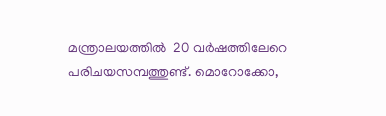മന്ത്രാലയത്തില്‍  20 വര്‍ഷത്തിലേറെ പരിചയസമ്പത്തുണ്ട്. മൊറോക്കോ,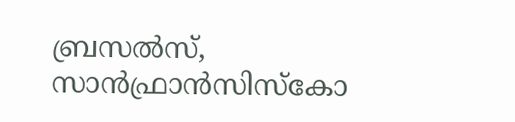ബ്രസല്‍സ്, സാന്‍ഫ്രാന്‍സിസ്‌കോ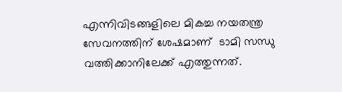എന്നിവിടങ്ങളിലെ മികച്ച നയതന്ത്ര സേവനത്തിന് ശേഷമാണ്  ടാമി സന്ധു വത്തിക്കാനിലേക്ക് എത്തുന്നത്.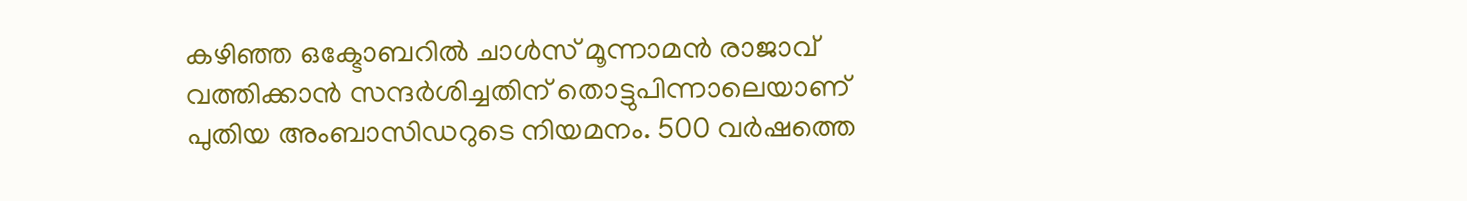കഴിഞ്ഞ ഒക്ടോബറില്‍ ചാള്‍സ് മൂന്നാമന്‍ രാജാവ് വത്തിക്കാന്‍ സന്ദര്‍ശിച്ചതിന് തൊട്ടുപിന്നാലെയാണ് പുതിയ അംബാസിഡറുടെ നിയമനം. 500 വര്‍ഷത്തെ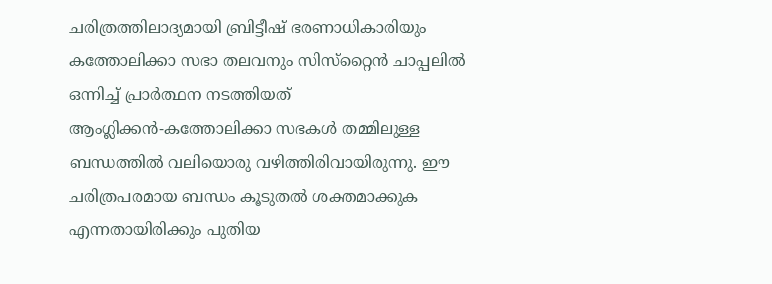ചരിത്രത്തിലാദ്യമായി ബ്രിട്ടീഷ് ഭരണാധികാരിയും കത്തോലിക്കാ സഭാ തലവനും സിസ്‌റ്റൈന്‍ ചാപ്പലില്‍ ഒന്നിച്ച് പ്രാര്‍ത്ഥന നടത്തിയത് ആംഗ്ലിക്കന്‍-കത്തോലിക്കാ സഭകള്‍ തമ്മിലുള്ള ബന്ധത്തില്‍ വലിയൊരു വഴിത്തിരിവായിരുന്നു. ഈ ചരിത്രപരമായ ബന്ധം കൂടുതല്‍ ശക്തമാക്കുക എന്നതായിരിക്കും പുതിയ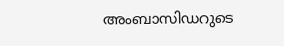അംബാസിഡറുടെ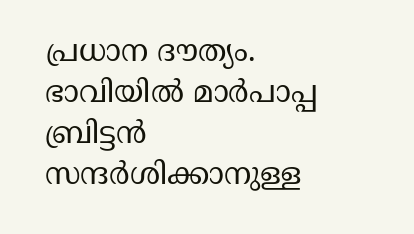പ്രധാന ദൗത്യം. ഭാവിയില്‍ മാര്‍പാപ്പ ബ്രിട്ടന്‍ സന്ദര്‍ശിക്കാനുള്ള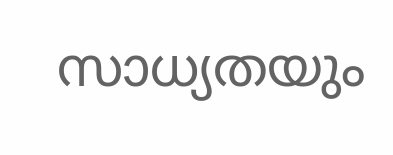സാധ്യതയും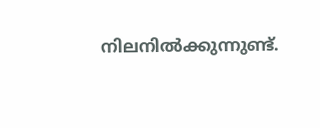നിലനില്‍ക്കുന്നുണ്ട്.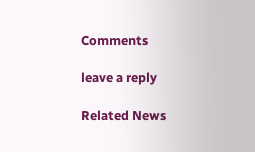Comments

leave a reply

Related News